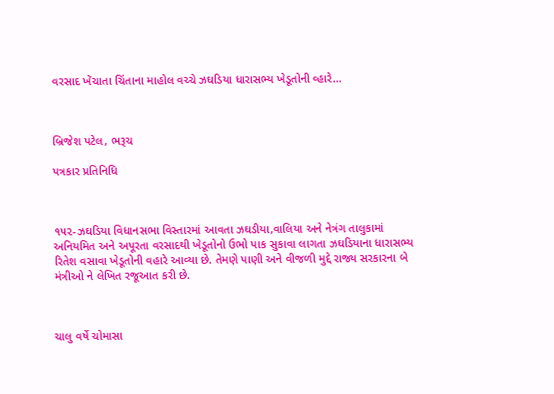વરસાદ ખેંચાતા ચિંતાના માહોલ વચ્ચે ઝઘડિયા ધારાસભ્ય ખેડૂતોની વ્હારે…



બ્રિજેશ પટેલ, ભરૂચ

પત્રકાર પ્રતિનિધિ



૧૫૨-ઝઘડિયા વિધાનસભા વિસ્તારમાં આવતા ઝઘડીયા,વાલિયા અને નેત્રંગ તાલુકામાં અનિયમિત અને અપૂરતા વરસાદથી ખેડૂતોનો ઉભો પાક સુકાવા લાગતા ઝઘડિયાના ધારાસભ્ય રિતેશ વસાવા ખેડૂતોની વહારે આવ્યા છે. તેમણે પાણી અને વીજળી મુદ્દે રાજ્ય સરકારના બે મંત્રીઓ ને લેખિત રજૂઆત કરી છે.



ચાલુ વર્ષે ચોમાસા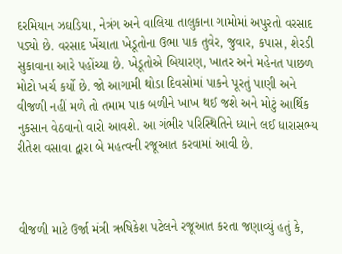દરમિયાન ઝઘડિયા, નેત્રંગ અને વાલિયા તાલુકાના ગામોમાં અપુરતો વરસાદ પડ્યો છે. વરસાદ ખેંચાતા ખેડૂતોના ઉભા પાક તુવેર, જુવાર, કપાસ, શેરડી સુકાવાના આરે પહોંચ્યા છે. ખેડૂતોએ બિયારણ, ખાતર અને મહેનત પાછળ મોટો ખર્ચ કર્યો છે. જો આગામી થોડા દિવસોમાં પાકને પૂરતું પાણી અને વીજળી નહીં મળે તો તમામ પાક બળીને ખાખ થઈ જશે અને મોટું આર્થિક નુકસાન વેઠવાનો વારો આવશે. આ ગંભીર પરિસ્થિતિને ધ્યાને લઈ ધારાસભ્ય રીતેશ વસાવા દ્વારા બે મહત્વની રજૂઆત કરવામાં આવી છે.



વીજળી માટે ઉર્જા મંત્રી ઋષિકેશ પટેલને રજૂઆત કરતા જણાવ્યું હતું કે,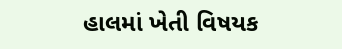હાલમાં ખેતી વિષયક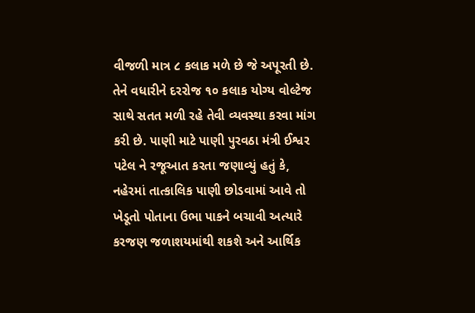વીજળી માત્ર ૮ કલાક મળે છે જે અપૂરતી છે. તેને વધારીને દરરોજ ૧૦ કલાક યોગ્ય વોલ્ટેજ સાથે સતત મળી રહે તેવી વ્યવસ્થા કરવા માંગ કરી છે. પાણી માટે પાણી પુરવઠા મંત્રી ઈશ્વર પટેલ ને રજૂઆત કરતા જણાવ્યું હતું કે, નહેરમાં તાત્કાલિક પાણી છોડવામાં આવે તો ખેડૂતો પોતાના ઉભા પાકને બચાવી અત્યારે કરજણ જળાશયમાંથી શકશે અને આર્થિક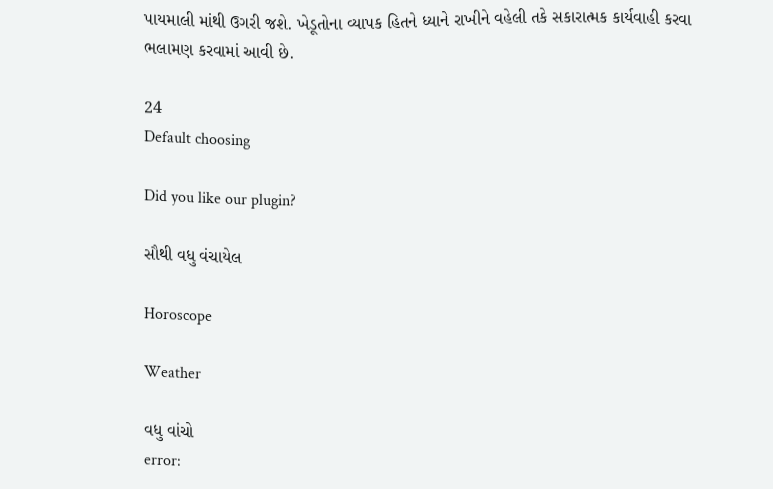પાયમાલી માંથી ઉગરી જશે. ખેડૂતોના વ્યાપક હિતને ધ્યાને રાખીને વહેલી તકે સકારાત્મક કાર્યવાહી કરવા ભલામણ કરવામાં આવી છે.

24
Default choosing

Did you like our plugin?

સૌથી વધુ વંચાયેલ

Horoscope

Weather

વધુ વાંચો
error: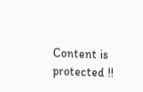Content is protected !!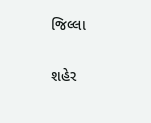જિલ્લા

શહેર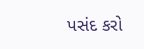પસંદ કરો